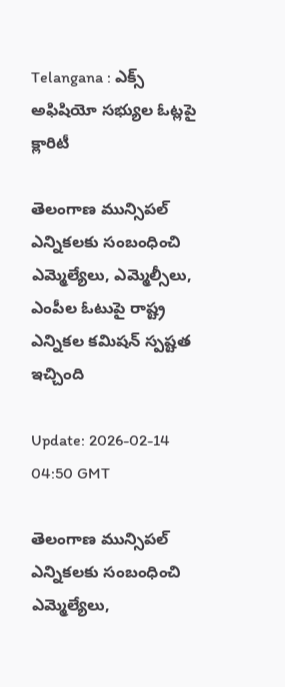Telangana : ఎక్స్ అఫిషియో సభ్యుల ఓట్లపై క్లారిటీ

తెలంగాణ మున్సిపల్ ఎన్నికలకు సంబంధించి ఎమ్మెల్యేలు, ఎమ్మెల్సీలు, ఎంపీల ఓటుపై రాష్ట్ర ఎన్నికల కమిషన్ స్పష్టత ఇచ్చింది

Update: 2026-02-14 04:50 GMT

తెలంగాణ మున్సిపల్ ఎన్నికలకు సంబంధించి ఎమ్మెల్యేలు,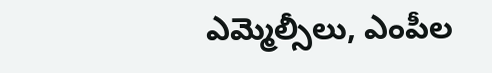ఎమ్మెల్సీలు, ఎంపీల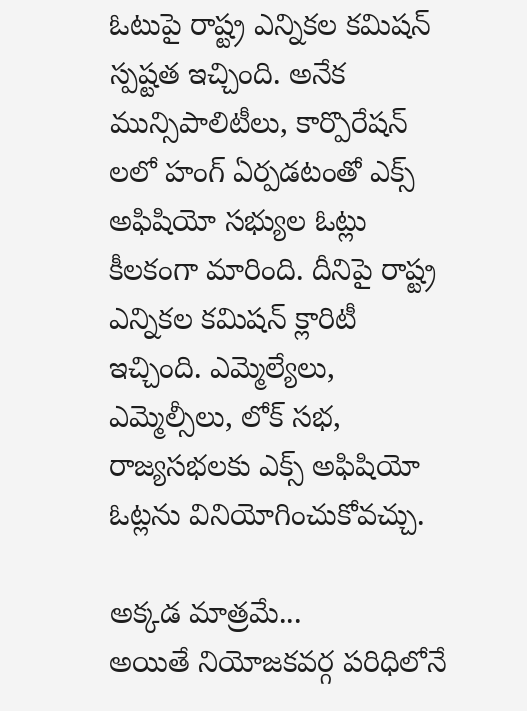ఓటుపై రాష్ట్ర ఎన్నికల కమిషన్ స్పష్టత ఇచ్చింది. అనేక మున్సిపాలిటీలు, కార్పొరేషన్ లలో హంగ్ ఏర్పడటంతో ఎక్స్ అఫిషియో సభ్యుల ఓట్లు కీలకంగా మారింది. దీనిపై రాష్ట్ర ఎన్నికల కమిషన్ క్లారిటీ ఇచ్చింది. ఎమ్మెల్యేలు, ఎమ్మెల్సీలు, లోక్ సభ, రాజ్యసభలకు ఎక్స్ అఫిషియో ఓట్లను వినియోగించుకోవచ్చు.

అక్కడ మాత్రమే...
అయితే నియోజకవర్గ పరిధిలోనే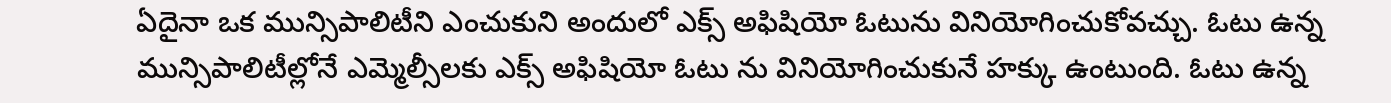ఏదైనా ఒక మున్సిపాలిటీని ఎంచుకుని అందులో ఎక్స్ అఫిషియో ఓటును వినియోగించుకోవచ్చు. ఓటు ఉన్న మున్సిపాలిటీల్లోనే ఎమ్మెల్సీలకు ఎక్స్ అఫిషియో ఓటు ను వినియోగించుకునే హక్కు ఉంటుంది. ఓటు ఉన్న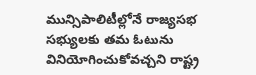మున్సిపాలిటీల్లోనే రాజ్యసభ సభ్యులకు తమ ఓటును వినియోగించుకోవచ్చని రాష్ట్ర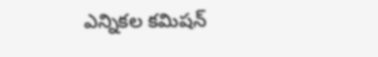ఎన్నికల కమిషన్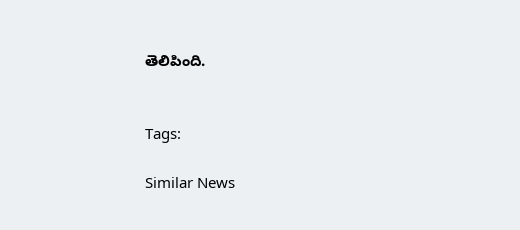తెలిపింది.


Tags:

Similar News